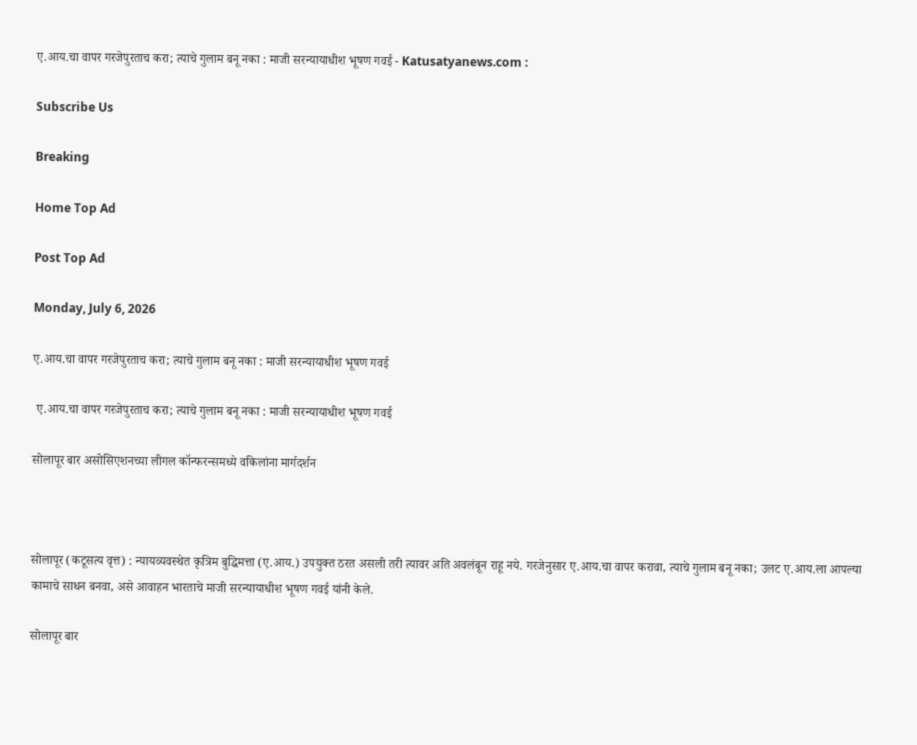ए.आय.चा वापर गरजेपुरताच करा; त्याचे गुलाम बनू नका : माजी सरन्यायाधीश भूषण गवई - Katusatyanews.com :

Subscribe Us

Breaking

Home Top Ad

Post Top Ad

Monday, July 6, 2026

ए.आय.चा वापर गरजेपुरताच करा; त्याचे गुलाम बनू नका : माजी सरन्यायाधीश भूषण गवई

 ए.आय.चा वापर गरजेपुरताच करा; त्याचे गुलाम बनू नका : माजी सरन्यायाधीश भूषण गवई

सोलापूर बार असोसिएशनच्या लीगल कॉन्फरन्समध्ये वकिलांना मार्गदर्शन



सोलापूर (कटूसत्य वृत्त) : न्यायव्यवस्थेत कृत्रिम बुद्धिमत्ता (ए.आय.) उपयुक्त ठरत असली तरी त्यावर अति अवलंबून राहू नये. गरजेनुसार ए.आय.चा वापर करावा, त्याचे गुलाम बनू नका; उलट ए.आय.ला आपल्या कामाचे साधन बनवा, असे आवाहन भारताचे माजी सरन्यायाधीश भूषण गवई यांनी केले.

सोलापूर बार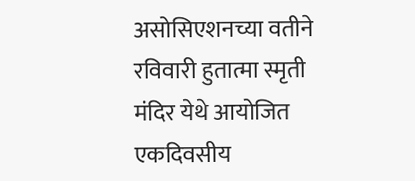असोसिएशनच्या वतीने रविवारी हुतात्मा स्मृती मंदिर येथे आयोजित एकदिवसीय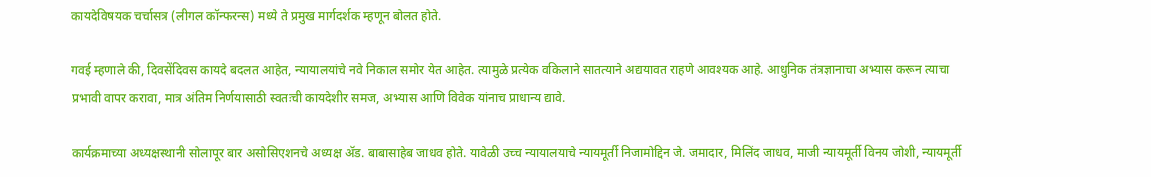कायदेविषयक चर्चासत्र (लीगल कॉन्फरन्स) मध्ये ते प्रमुख मार्गदर्शक म्हणून बोलत होते.

गवई म्हणाले की, दिवसेंदिवस कायदे बदलत आहेत, न्यायालयांचे नवे निकाल समोर येत आहेत. त्यामुळे प्रत्येक वकिलाने सातत्याने अद्ययावत राहणे आवश्यक आहे. आधुनिक तंत्रज्ञानाचा अभ्यास करून त्याचा प्रभावी वापर करावा, मात्र अंतिम निर्णयासाठी स्वतःची कायदेशीर समज, अभ्यास आणि विवेक यांनाच प्राधान्य द्यावे.

कार्यक्रमाच्या अध्यक्षस्थानी सोलापूर बार असोसिएशनचे अध्यक्ष ॲड. बाबासाहेब जाधव होते. यावेळी उच्च न्यायालयाचे न्यायमूर्ती निजामोद्दिन जे. जमादार, मिलिंद जाधव, माजी न्यायमूर्ती विनय जोशी, न्यायमूर्ती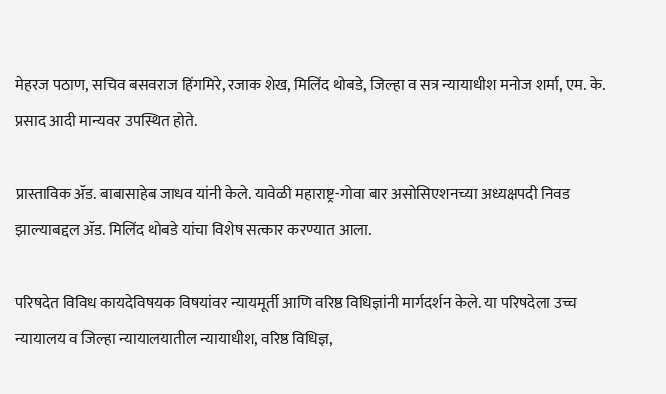मेहरज पठाण, सचिव बसवराज हिंगमिरे, रजाक शेख, मिलिंद थोबडे, जिल्हा व सत्र न्यायाधीश मनोज शर्मा, एम. के. प्रसाद आदी मान्यवर उपस्थित होते.

प्रास्ताविक ॲड. बाबासाहेब जाधव यांनी केले. यावेळी महाराष्ट्र-गोवा बार असोसिएशनच्या अध्यक्षपदी निवड झाल्याबद्दल ॲड. मिलिंद थोबडे यांचा विशेष सत्कार करण्यात आला.

परिषदेत विविध कायदेविषयक विषयांवर न्यायमूर्ती आणि वरिष्ठ विधिज्ञांनी मार्गदर्शन केले. या परिषदेला उच्च न्यायालय व जिल्हा न्यायालयातील न्यायाधीश, वरिष्ठ विधिज्ञ,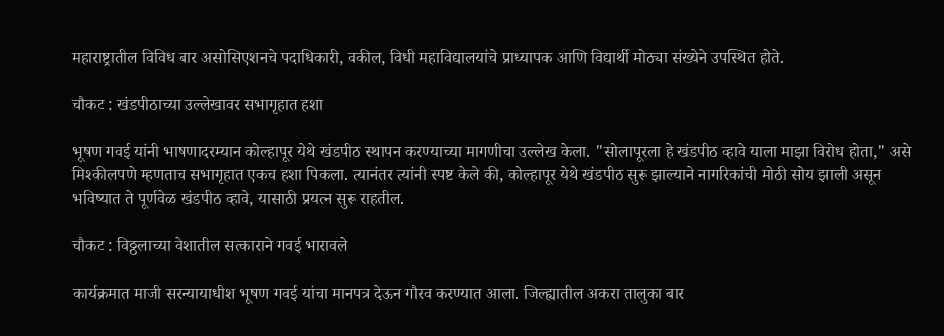महाराष्ट्रातील विविध बार असोसिएशनचे पदाधिकारी, वकील, विधी महाविद्यालयांचे प्राध्यापक आणि विद्यार्थी मोठ्या संख्येने उपस्थित होते.

चौकट : खंडपीठाच्या उल्लेखावर सभागृहात हशा

भूषण गवई यांनी भाषणादरम्यान कोल्हापूर येथे खंडपीठ स्थापन करण्याच्या मागणीचा उल्लेख केला. "सोलापूरला हे खंडपीठ व्हावे याला माझा विरोध होता," असे मिश्कीलपणे म्हणताच सभागृहात एकच हशा पिकला. त्यानंतर त्यांनी स्पष्ट केले की, कोल्हापूर येथे खंडपीठ सुरू झाल्याने नागरिकांची मोठी सोय झाली असून भविष्यात ते पूर्णवेळ खंडपीठ व्हावे, यासाठी प्रयत्न सुरू राहतील.

चौकट : विठ्ठलाच्या वेशातील सत्काराने गवई भारावले

कार्यक्रमात माजी सरन्यायाधीश भूषण गवई यांचा मानपत्र देऊन गौरव करण्यात आला. जिल्ह्यातील अकरा तालुका बार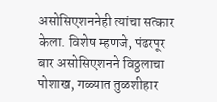असोसिएशननेही त्यांचा सत्कार केला. विशेष म्हणजे, पंढरपूर बार असोसिएशनने विठ्ठलाचा पोशाख, गळ्यात तुळशीहार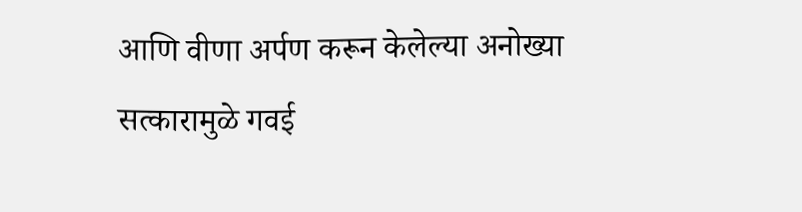आणि वीणा अर्पण करून केलेल्या अनोख्या सत्कारामुळे गवई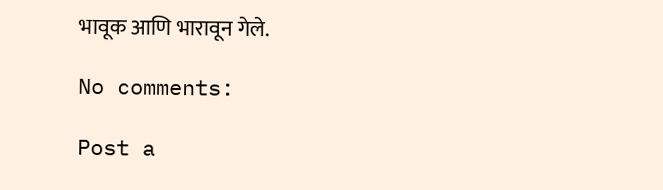भावूक आणि भारावून गेले.

No comments:

Post a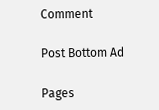Comment

Post Bottom Ad

Pages